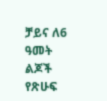ቻይና ለ6 ዓመት ልጆች የጽሁፍ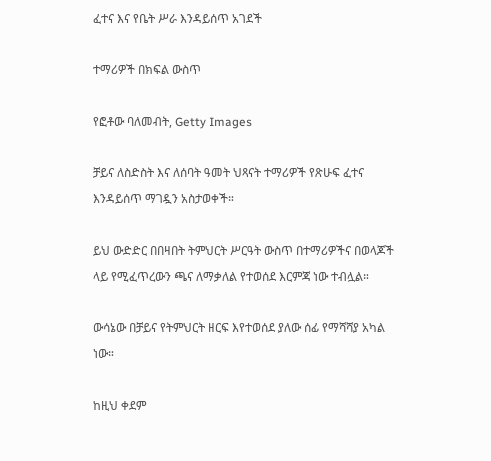ፈተና እና የቤት ሥራ እንዳይሰጥ አገደች

ተማሪዎች በክፍል ውስጥ

የፎቶው ባለመብት, Getty Images

ቻይና ለስድስት እና ለሰባት ዓመት ህጻናት ተማሪዎች የጽሁፍ ፈተና እንዳይሰጥ ማገዷን አስታወቀች።

ይህ ውድድር በበዛበት ትምህርት ሥርዓት ውስጥ በተማሪዎችና በወላጆች ላይ የሚፈጥረውን ጫና ለማቃለል የተወሰደ እርምጃ ነው ተብሏል።

ውሳኔው በቻይና የትምህርት ዘርፍ እየተወሰደ ያለው ሰፊ የማሻሻያ አካል ነው።

ከዚህ ቀደም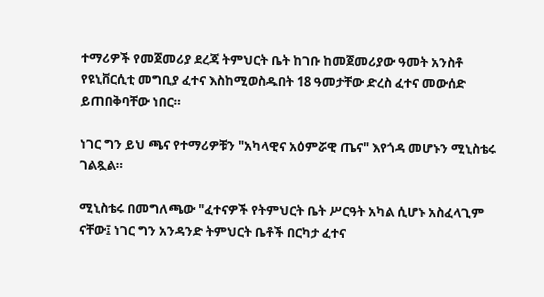ተማሪዎች የመጀመሪያ ደረጃ ትምህርት ቤት ከገቡ ከመጀመሪያው ዓመት አንስቶ የዩኒቨርሲቲ መግቢያ ፈተና እስከሚወስዱበት 18 ዓመታቸው ድረስ ፈተና መውሰድ ይጠበቅባቸው ነበር።

ነገር ግን ይህ ጫና የተማሪዎቹን "አካላዊና አዕምሯዊ ጤና" እየጎዳ መሆኑን ሚኒስቴሩ ገልጿል።

ሚኒስቴሩ በመግለጫው "ፈተናዎች የትምህርት ቤት ሥርዓት አካል ሲሆኑ አስፈላጊም ናቸው፤ ነገር ግን አንዳንድ ትምህርት ቤቶች በርካታ ፈተና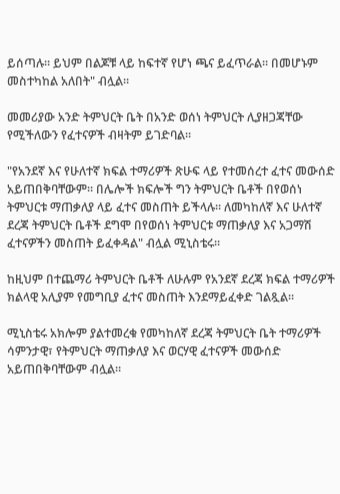ይሰጣሉ። ይህም በልጆቹ ላይ ከፍተኛ የሆነ ጫና ይፈጥራል። በመሆኑም መስተካከል አለበት" ብሏል።

መመሪያው አንድ ትምህርት ቤት በአንድ ወሰነ ትምህርት ሊያዘጋጃቸው የሚችለውን የፈተናዎች ብዛትም ይገድባል።

"የአንደኛ እና የሁለተኛ ክፍል ተማሪዎች ጽሁፍ ላይ የተመሰረተ ፈተና መውሰድ አይጠበቅባቸውም። በሌሎች ክፍሎች ግን ትምህርት ቤቶች በየወሰነ ትምህርቱ ማጠቃለያ ላይ ፈተና መስጠት ይችላሉ። ለመካከለኛ እና ሁለተኛ ደረጃ ትምህርት ቤቶች ደግሞ በየወሰነ ትምህርቱ ማጠቃለያ እና አጋማሽ ፈተናዎችን መስጠት ይፈቀዳል" ብሏል ሚኒስቴሩ።

ከዚህም በተጨማሪ ትምህርት ቤቶች ለሁሉም የአንደኛ ደረጃ ክፍል ተማሪዎች ክልላዊ አሊያም የመግቢያ ፈተና መስጠት እንደማይፈቀድ ገልጿል።

ሚኒስቴሩ አክሎም ያልተመረቁ የመካከለኛ ደረጃ ትምህርት ቤት ተማሪዎች ሳምንታዊ፣ የትምህርት ማጠቃለያ እና ወርሃዊ ፈተናዎች መውሰድ አይጠበቅባቸውም ብሏል።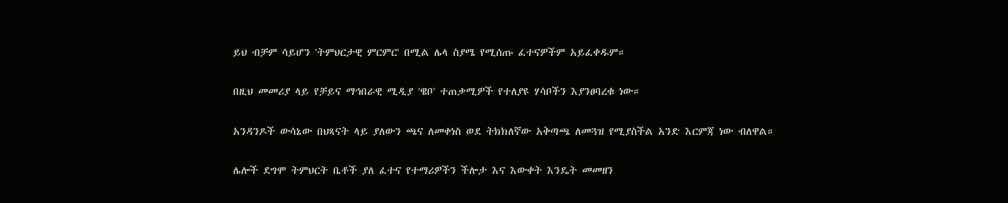ይህ ብቻም ሳይሆን 'ትምህርታዊ ምርምር' በሚል ሌላ ስያሜ የሚሰጡ ፈተናዎችም አይፈቀዱም።

በዚህ መመሪያ ላይ የቻይና ማኅበራዊ ሚዲያ 'ዌቦ' ተጠቃሚዎች የተለያዩ ሃሳቦችን እያንፀባረቁ ነው።

አንዳንዶች ውሳኔው በህጻናት ላይ ያለውን ጫና ለመቀነስ ወደ ትክክለኛው አቅጣጫ ለመጓዝ የሚያስችል አንድ እርምጃ ነው ብለዋል።

ሌሎች ደግሞ ትምህርት ቤቶች ያለ ፈተና የተማሪዎችን ችሎታ እና እውቀት እንዴት መመዘን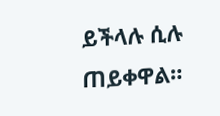ይችላሉ ሲሉ ጠይቀዋል።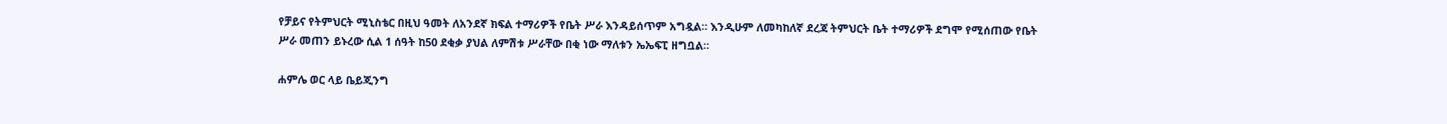የቻይና የትምህርት ሚኒስቴር በዚህ ዓመት ለአንደኛ ክፍል ተማሪዎች የቤት ሥራ እንዳይሰጥም አግዷል። እንዲሁም ለመካከለኛ ደረጃ ትምህርት ቤት ተማሪዎች ደግሞ የሚሰጠው የቤት ሥራ መጠን ይኑረው ሲል 1 ሰዓት ከ50 ደቂቃ ያህል ለምሽቱ ሥራቸው በቂ ነው ማለቱን ኤኤፍፒ ዘግቧል።

ሐምሌ ወር ላይ ቤይጂንግ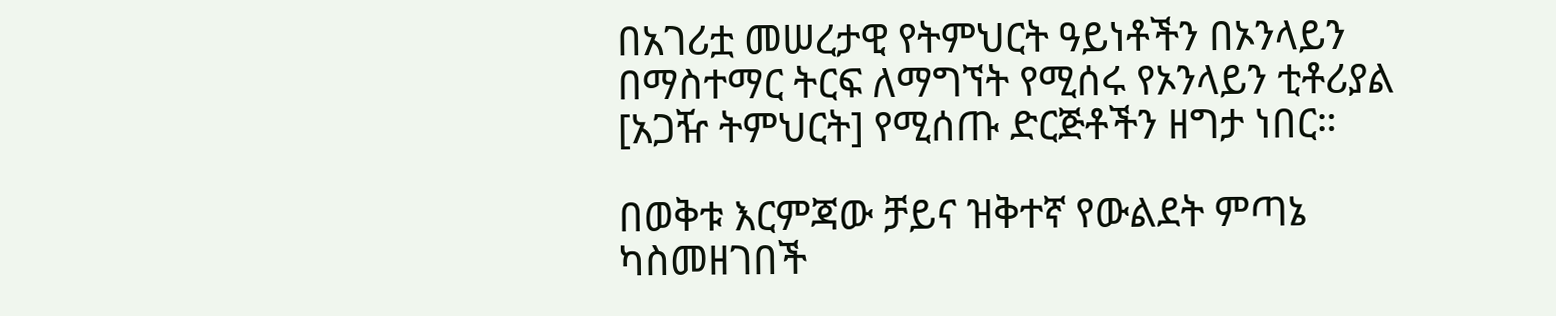በአገሪቷ መሠረታዊ የትምህርት ዓይነቶችን በኦንላይን በማስተማር ትርፍ ለማግኘት የሚሰሩ የኦንላይን ቲቶሪያል [አጋዥ ትምህርት] የሚሰጡ ድርጅቶችን ዘግታ ነበር።

በወቅቱ እርምጃው ቻይና ዝቅተኛ የውልደት ምጣኔ ካስመዘገበች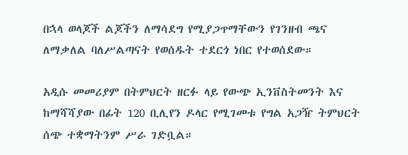በኋላ ወላጆች ልጆችን ለማሳደግ የሚያጋጥማቸውን የገንዘብ ጫና ለማቃለል ባለሥልጣናት የወሰዱት ተደርጎ ነበር የተወሰደው።

አዲሱ መመሪያም በትምህርት ዘርፉ ላይ የውጭ ኢንቨስትመንት እና ከማሻሻያው በፊት 120 ቢሊየን ዶላር የሚገመቱ የግል አጋዥ ትምህርት ሰጭ ተቋማትንም ሥራ ገድቧል።